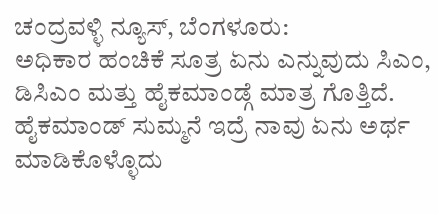ಚಂದ್ರವಳ್ಳಿ ನ್ಯೂಸ್, ಬೆಂಗಳೂರು:
ಅಧಿಕಾರ ಹಂಚಿಕೆ ಸೂತ್ರ ಏನು ಎನ್ನುವುದು ಸಿಎಂ, ಡಿಸಿಎಂ ಮತ್ತು ಹೈಕಮಾಂಡ್ಗೆ ಮಾತ್ರ ಗೊತ್ತಿದೆ. ಹೈಕಮಾಂಡ್ ಸುಮ್ಮನೆ ಇದ್ರೆ ನಾವು ಏನು ಅರ್ಥ ಮಾಡಿಕೊಳ್ಳೊದು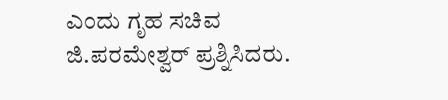ಎಂದು ಗೃಹ ಸಚಿವ ಜಿ.ಪರಮೇಶ್ವರ್ ಪ್ರಶ್ನಿಸಿದರು.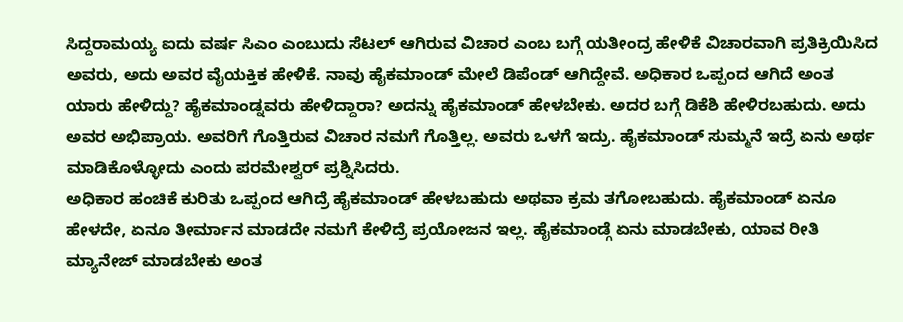ಸಿದ್ದರಾಮಯ್ಯ ಐದು ವರ್ಷ ಸಿಎಂ ಎಂಬುದು ಸೆಟಲ್ ಆಗಿರುವ ವಿಚಾರ ಎಂಬ ಬಗ್ಗೆ ಯತೀಂದ್ರ ಹೇಳಿಕೆ ವಿಚಾರವಾಗಿ ಪ್ರತಿಕ್ರಿಯಿಸಿದ ಅವರು, ಅದು ಅವರ ವೈಯಕ್ತಿಕ ಹೇಳಿಕೆ. ನಾವು ಹೈಕಮಾಂಡ್ ಮೇಲೆ ಡಿಪೆಂಡ್ ಆಗಿದ್ದೇವೆ. ಅಧಿಕಾರ ಒಪ್ಪಂದ ಆಗಿದೆ ಅಂತ ಯಾರು ಹೇಳಿದ್ದು? ಹೈಕಮಾಂಡ್ನವರು ಹೇಳಿದ್ದಾರಾ? ಅದನ್ನು ಹೈಕಮಾಂಡ್ ಹೇಳಬೇಕು. ಅದರ ಬಗ್ಗೆ ಡಿಕೆಶಿ ಹೇಳಿರಬಹುದು. ಅದು ಅವರ ಅಭಿಪ್ರಾಯ. ಅವರಿಗೆ ಗೊತ್ತಿರುವ ವಿಚಾರ ನಮಗೆ ಗೊತ್ತಿಲ್ಲ. ಅವರು ಒಳಗೆ ಇದ್ರು. ಹೈಕಮಾಂಡ್ ಸುಮ್ಮನೆ ಇದ್ರೆ ಏನು ಅರ್ಥ ಮಾಡಿಕೊಳ್ಳೋದು ಎಂದು ಪರಮೇಶ್ವರ್ ಪ್ರಶ್ನಿಸಿದರು.
ಅಧಿಕಾರ ಹಂಚಿಕೆ ಕುರಿತು ಒಪ್ಪಂದ ಆಗಿದ್ರೆ ಹೈಕಮಾಂಡ್ ಹೇಳಬಹುದು ಅಥವಾ ಕ್ರಮ ತಗೋಬಹುದು. ಹೈಕಮಾಂಡ್ ಏನೂ ಹೇಳದೇ, ಏನೂ ತೀರ್ಮಾನ ಮಾಡದೇ ನಮಗೆ ಕೇಳಿದ್ರೆ ಪ್ರಯೋಜನ ಇಲ್ಲ. ಹೈಕಮಾಂಡ್ಗೆ ಏನು ಮಾಡಬೇಕು, ಯಾವ ರೀತಿ ಮ್ಯಾನೇಜ್ ಮಾಡಬೇಕು ಅಂತ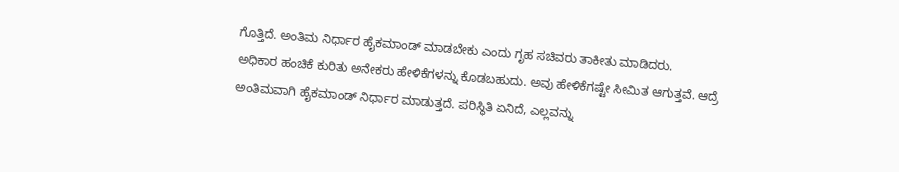ಗೊತ್ತಿದೆ. ಅಂತಿಮ ನಿರ್ಧಾರ ಹೈಕಮಾಂಡ್ ಮಾಡಬೇಕು ಎಂದು ಗೃಹ ಸಚಿವರು ತಾಕೀತು ಮಾಡಿದರು.
ಅಧಿಕಾರ ಹಂಚಿಕೆ ಕುರಿತು ಅನೇಕರು ಹೇಳಿಕೆಗಳನ್ನು ಕೊಡಬಹುದು. ಅವು ಹೇಳಿಕೆಗಷ್ಟೇ ಸೀಮಿತ ಆಗುತ್ತವೆ. ಆದ್ರೆ ಅಂತಿಮವಾಗಿ ಹೈಕಮಾಂಡ್ ನಿರ್ಧಾರ ಮಾಡುತ್ತದೆ. ಪರಿಸ್ಥಿತಿ ಏನಿದೆ, ಎಲ್ಲವನ್ನು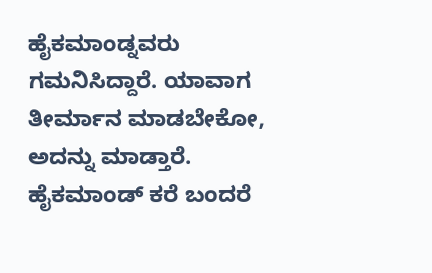ಹೈಕಮಾಂಡ್ನವರು ಗಮನಿಸಿದ್ದಾರೆ. ಯಾವಾಗ ತೀರ್ಮಾನ ಮಾಡಬೇಕೋ, ಅದನ್ನು ಮಾಡ್ತಾರೆ. ಹೈಕಮಾಂಡ್ ಕರೆ ಬಂದರೆ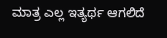ಮಾತ್ರ ಎಲ್ಲ ಇತ್ಯರ್ಥ ಆಗಲಿದೆ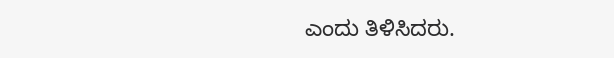ಎಂದು ತಿಳಿಸಿದರು.